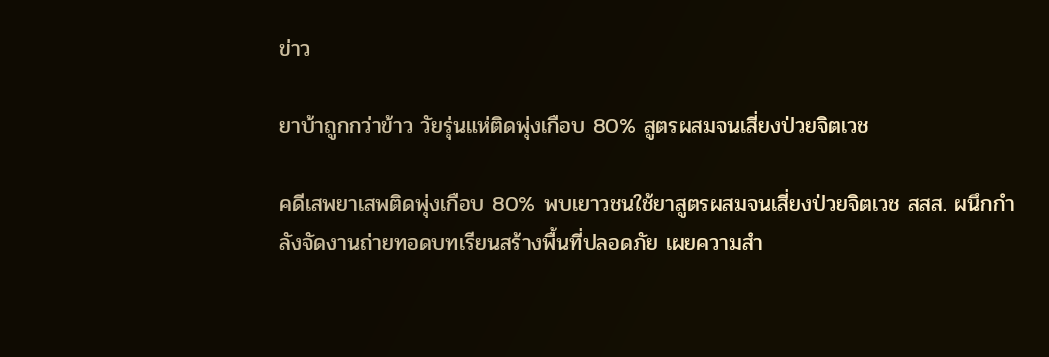ข่าว

ยาบ้าถูกกว่าข้าว วัยรุ่นแห่ติดพุ่งเกือบ 80% สูตรผสมจนเสี่ยงป่วยจิตเวช

คดีเสพยาเสพติดพุ่งเกือบ 80% พบเยาวชนใช้ยาสูตรผสมจนเสี่ยงป่วยจิตเวช สสส. ผนึกกำลังจัดงานถ่ายทอดบทเรียนสร้างพื้นที่ปลอดภัย เผยความสำ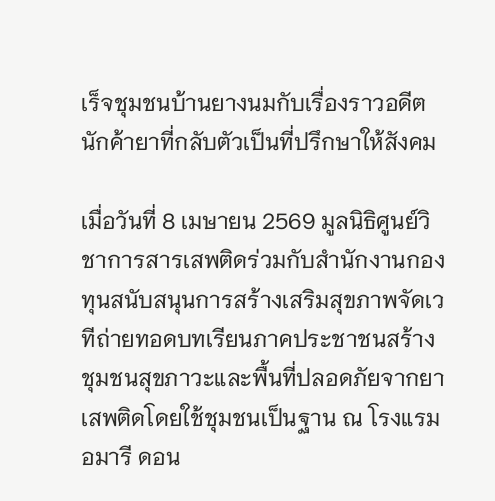เร็จชุมชนบ้านยางนมกับเรื่องราวอดีตนักค้ายาที่กลับตัวเป็นที่ปรึกษาให้สังคม

เมื่อวันที่ 8 เมษายน 2569 มูลนิธิศูนย์วิชาการสารเสพติดร่วมกับสำนักงานกองทุนสนับสนุนการสร้างเสริมสุขภาพจัดเวทีถ่ายทอดบทเรียนภาคประชาชนสร้างชุมชนสุขภาวะและพื้นที่ปลอดภัยจากยาเสพติดโดยใช้ชุมชนเป็นฐาน ณ โรงแรมอมารี ดอน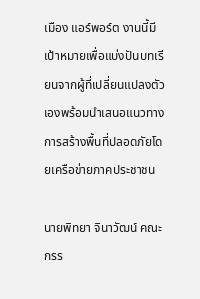เมือง แอร์พอร์ต งานนี้มีเป้าหมายเพื่อแบ่งปันบทเรียนจากผู้ที่เปลี่ยนแปลงตัวเองพร้อมนำเสนอแนวทางการสร้างพื้นที่ปลอดภัยโดยเครือข่ายภาคประชาชน

นายพิทยา จินาวัฒน์ คณะกรร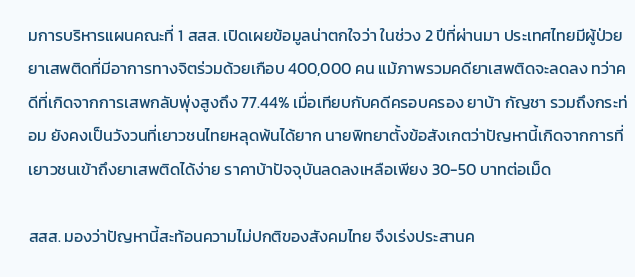มการบริหารแผนคณะที่ 1 สสส. เปิดเผยข้อมูลน่าตกใจว่า ในช่วง 2 ปีที่ผ่านมา ประเทศไทยมีผู้ป่วยยาเสพติดที่มีอาการทางจิตร่วมด้วยเกือบ 400,000 คน แม้ภาพรวมคดียาเสพติดจะลดลง ทว่าคดีที่เกิดจากการเสพกลับพุ่งสูงถึง 77.44% เมื่อเทียบกับคดีครอบครอง ยาบ้า กัญชา รวมถึงกระท่อม ยังคงเป็นวังวนที่เยาวชนไทยหลุดพ้นได้ยาก นายพิทยาตั้งข้อสังเกตว่าปัญหานี้เกิดจากการที่เยาวชนเข้าถึงยาเสพติดได้ง่าย ราคาบ้าปัจจุบันลดลงเหลือเพียง 30-50 บาทต่อเม็ด

สสส. มองว่าปัญหานี้สะท้อนความไม่ปกติของสังคมไทย จึงเร่งประสานค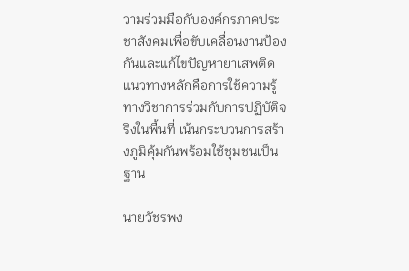วามร่วมมือกับองค์กรภาคประชาสังคมเพื่อขับเคลื่อนงานป้องกันและแก้ไขปัญหายาเสพติด แนวทางหลักคือการใช้ความรู้ทางวิชาการร่วมกับการปฏิบัติจริงในพื้นที่ เน้นกระบวนการสร้างภูมิคุ้มกันพร้อมใช้ชุมชนเป็นฐาน

นายวัชรพง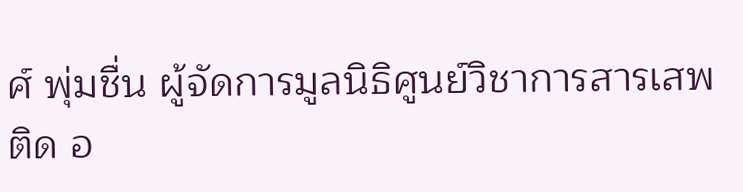ศ์ พุ่มชื่น ผู้จัดการมูลนิธิศูนย์วิชาการสารเสพติด อ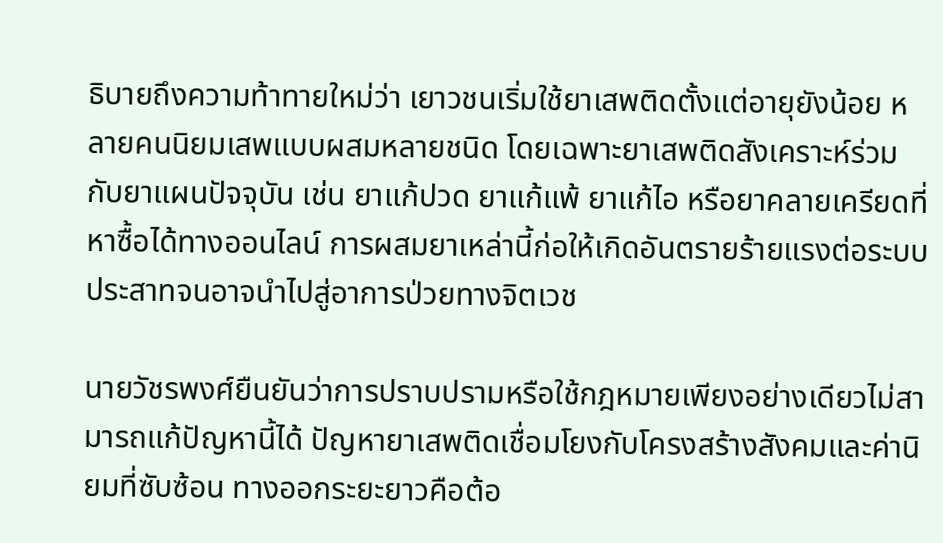ธิบายถึงความท้าทายใหม่ว่า เยาวชนเริ่มใช้ยาเสพติดตั้งแต่อายุยังน้อย หลายคนนิยมเสพแบบผสมหลายชนิด โดยเฉพาะยาเสพติดสังเคราะห์ร่วมกับยาแผนปัจจุบัน เช่น ยาแก้ปวด ยาแก้แพ้ ยาแก้ไอ หรือยาคลายเครียดที่หาซื้อได้ทางออนไลน์ การผสมยาเหล่านี้ก่อให้เกิดอันตรายร้ายแรงต่อระบบประสาทจนอาจนำไปสู่อาการป่วยทางจิตเวช

นายวัชรพงศ์ยืนยันว่าการปราบปรามหรือใช้กฎหมายเพียงอย่างเดียวไม่สามารถแก้ปัญหานี้ได้ ปัญหายาเสพติดเชื่อมโยงกับโครงสร้างสังคมและค่านิยมที่ซับซ้อน ทางออกระยะยาวคือต้อ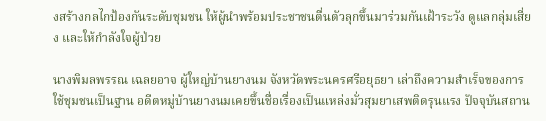งสร้างกลไกป้องกันระดับชุมชน ให้ผู้นำพร้อมประชาชนตื่นตัวลุกขึ้นมาร่วมกันเฝ้าระวัง ดูแลกลุ่มเสี่ยง และให้กำลังใจผู้ป่วย

นางพิมลพรรณ เฉลยอาจ ผู้ใหญ่บ้านยางนม จังหวัดพระนครศรีอยุธยา เล่าถึงความสำเร็จของการใช้ชุมชนเป็นฐาน อดีตหมู่บ้านยางนมเคยขึ้นชื่อเรื่องเป็นแหล่งมั่วสุมยาเสพติดรุนแรง ปัจจุบันสถาน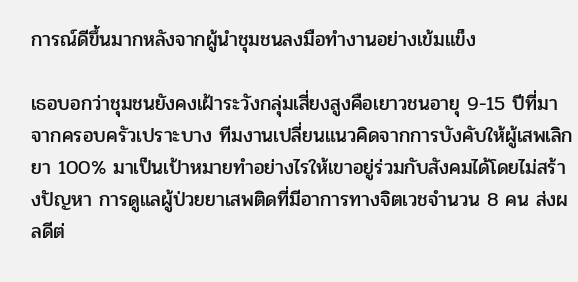การณ์ดีขึ้นมากหลังจากผู้นำชุมชนลงมือทำงานอย่างเข้มแข็ง

เธอบอกว่าชุมชนยังคงเฝ้าระวังกลุ่มเสี่ยงสูงคือเยาวชนอายุ 9-15 ปีที่มาจากครอบครัวเปราะบาง ทีมงานเปลี่ยนแนวคิดจากการบังคับให้ผู้เสพเลิกยา 100% มาเป็นเป้าหมายทำอย่างไรให้เขาอยู่ร่วมกับสังคมได้โดยไม่สร้างปัญหา การดูแลผู้ป่วยยาเสพติดที่มีอาการทางจิตเวชจำนวน 8 คน ส่งผลดีต่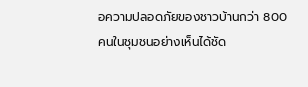อความปลอดภัยของชาวบ้านกว่า 800 คนในชุมชนอย่างเห็นได้ชัด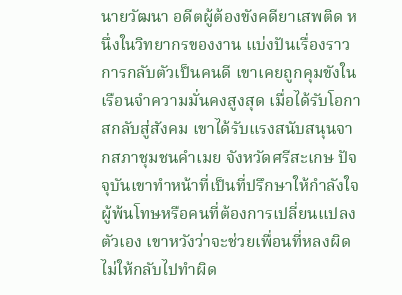นายวัฒนา อดีตผู้ต้องขังคดียาเสพติด หนึ่งในวิทยากรของงาน แบ่งปันเรื่องราวการกลับตัวเป็นคนดี เขาเคยถูกคุมขังในเรือนจำความมั่นคงสูงสุด เมื่อได้รับโอกาสกลับสู่สังคม เขาได้รับแรงสนับสนุนจากสภาชุมชนคำเมย จังหวัดศรีสะเกษ ปัจจุบันเขาทำหน้าที่เป็นที่ปรึกษาให้กำลังใจผู้พ้นโทษหรือคนที่ต้องการเปลี่ยนแปลงตัวเอง เขาหวังว่าจะช่วยเพื่อนที่หลงผิดไม่ให้กลับไปทำผิด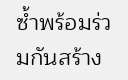ซ้ำพร้อมร่วมกันสร้าง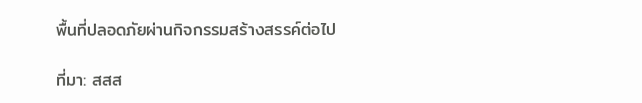พื้นที่ปลอดภัยผ่านกิจกรรมสร้างสรรค์ต่อไป

ที่มา: สสส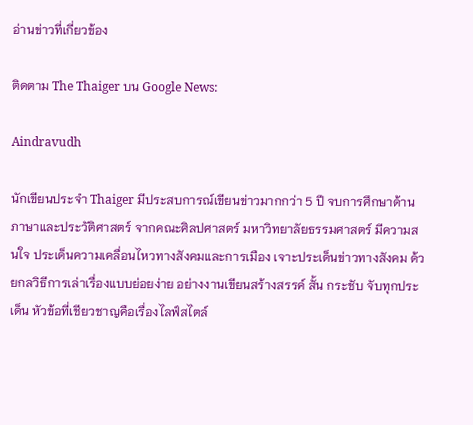อ่านข่าวที่เกี่ยวข้อง

ติดตาม The Thaiger บน Google News:

Aindravudh

นักเขียนประจำ Thaiger มีประสบการณ์เขียนข่าวมากกว่า 5 ปี จบการศึกษาด้านภาษาและประวัติศาสตร์ จากคณะศิลปศาสตร์ มหาวิทยาลัยธรรมศาสตร์ มีความสนใจ ประเด็นความเคลื่อนไหวทางสังคมและการเมือง เจาะประเด็นข่าวทางสังคม ด้วยกลวิธีการเล่าเรื่องแบบย่อยง่าย อย่างงานเขียนสร้างสรรค์ สั้น กระชับ จับทุกประเด็น หัวข้อที่เชียวชาญคือเรื่องไลฟ์สไตล์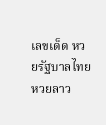เลขเด็ด หวยรัฐบาลไทย หวยลาว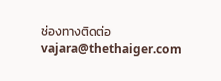ช่องทางติดต่อ vajara@thethaiger.com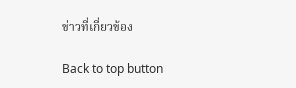ข่าวที่เกี่ยวข้อง

Back to top button